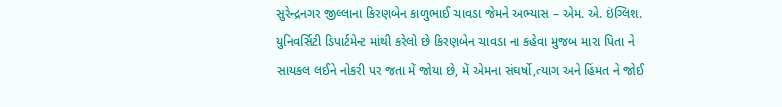સુરેન્દ્રનગર જીલ્લાના કિરણબેન કાળુભાઈ ચાવડા જેમને અભ્યાસ – એમ. એ. ઇંગ્લિશ. યુનિવર્સિટી ડિપાર્ટમેન્ટ માંથી કરેલો છે કિરણબેન ચાવડા ના કહેવા મુજબ મારા પિતા ને સાયકલ લઈને નોકરી પર જતા મેં જોયા છે, મેં એમના સંઘર્ષો,ત્યાગ અને હિંમત ને જોઈ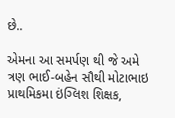છે..

એમના આ સમર્પણ થી જે અમે ત્રણ ભાઈ-બહેન સૌથી મોટાભાઇ પ્રાથમિકમા ઇંગ્લિશ શિક્ષક,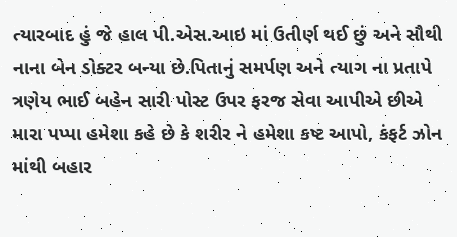ત્યારબાદ હું જે હાલ પી.એસ.આઇ માં ઉતીર્ણ થઈ છું અને સૌથી નાના બેન ડોક્ટર બન્યા છે.પિતાનું સમર્પણ અને ત્યાગ ના પ્રતાપે ત્રણેય ભાઈ બહેન સારી પોસ્ટ ઉપર ફરજ સેવા આપીએ છીએ મારા પપ્પા હમેશા કહે છે કે શરીર ને હમેશા કષ્ટ આપો, કંફર્ટ ઝોન માંથી બહાર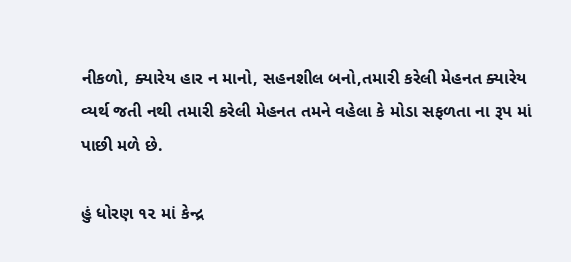નીકળો, ક્યારેય હાર ન માનો, સહનશીલ બનો,તમારી કરેલી મેહનત ક્યારેય વ્યર્થ જતી નથી તમારી કરેલી મેહનત તમને વહેલા કે મોડા સફળતા ના રૂપ માં પાછી મળે છે.

હું ધોરણ ૧૨ માં કેન્દ્ર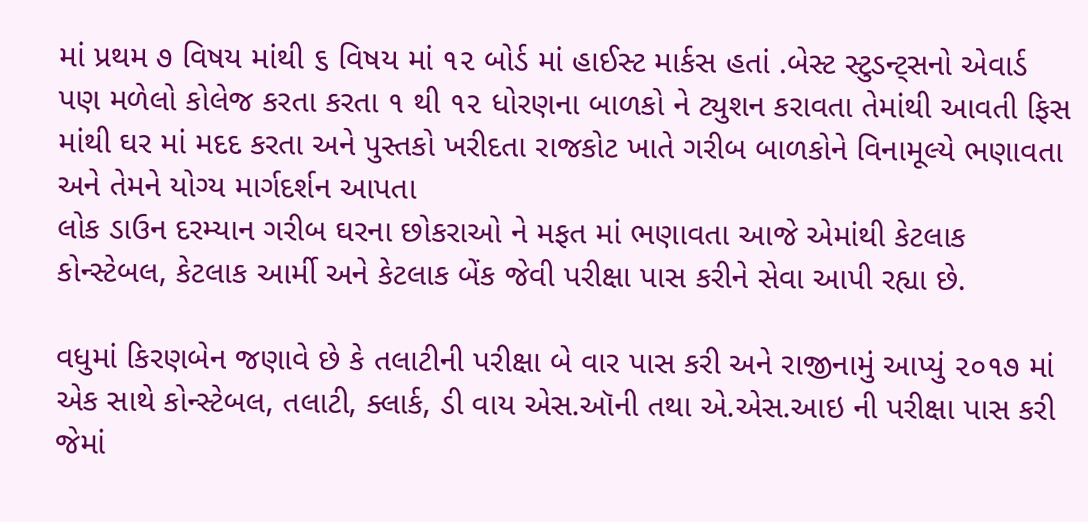માં પ્રથમ ૭ વિષય માંથી ૬ વિષય માં ૧૨ બોર્ડ માં હાઈસ્ટ માર્કસ હતાં .બેસ્ટ સ્ટુડન્ટ્સનો એવાર્ડ પણ મળેલો કોલેજ કરતા કરતા ૧ થી ૧૨ ધોરણના બાળકો ને ટ્યુશન કરાવતા તેમાંથી આવતી ફિસ માંથી ઘર માં મદદ કરતા અને પુસ્તકો ખરીદતા રાજકોટ ખાતે ગરીબ બાળકોને વિનામૂલ્યે ભણાવતા અને તેમને યોગ્ય માર્ગદર્શન આપતા
લોક ડાઉન દરમ્યાન ગરીબ ઘરના છોકરાઓ ને મફત માં ભણાવતા આજે એમાંથી કેટલાક કોન્સ્ટેબલ, કેટલાક આર્મી અને કેટલાક બેંક જેવી પરીક્ષા પાસ કરીને સેવા આપી રહ્યા છે.

વધુમાં કિરણબેન જણાવે છે કે તલાટીની પરીક્ષા બે વાર પાસ કરી અને રાજીનામું આપ્યું ૨૦૧૭ માં એક સાથે કોન્સ્ટેબલ, તલાટી, ક્લાર્ક, ડી વાય એસ.ઑની તથા એ.એસ.આઇ ની પરીક્ષા પાસ કરી જેમાં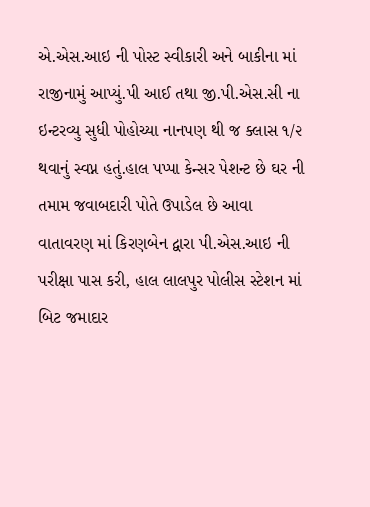એ.એસ.આઇ ની પોસ્ટ સ્વીકારી અને બાકીના માં રાજીનામું આપ્યું.પી આઈ તથા જી.પી.એસ.સી ના ઇન્ટરવ્યુ સુધી પોહોચ્યા નાનપણ થી જ ક્લાસ ૧/૨ થવાનું સ્વપ્ન હતું.હાલ પપ્પા કેન્સર પેશન્ટ છે ઘર ની તમામ જવાબદારી પોતે ઉપાડેલ છે આવા વાતાવરણ માં કિરણબેન દ્વારા પી.એસ.આઇ ની પરીક્ષા પાસ કરી, હાલ લાલપુર પોલીસ સ્ટેશન માં બિટ જમાદાર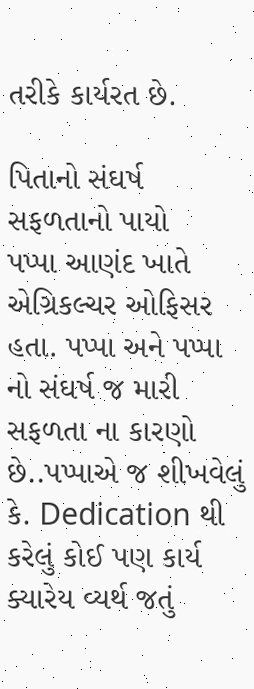તરીકે કાર્યરત છે.

પિતાનો સંઘર્ષ સફળતાનો પાયો
પપ્પા આણંદ ખાતે એગ્રિકલ્ચર ઓફિસર હતા. પપ્પા અને પપ્પા નો સંઘર્ષ જ મારી સફળતા ના કારણો છે..પપ્પાએ જ શીખવેલું કે. Dedication થી કરેલું કોઈ પણ કાર્ય ક્યારેય વ્યર્થ જતું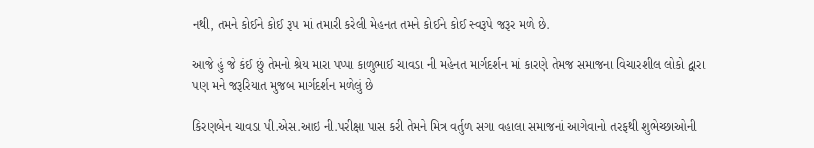નથી, તમને કોઈને કોઈ રૂપ માં તમારી કરેલી મેહનત તમને કોઈને કોઈ સ્વરૂપે જરૂર મળે છે.

આજે હું જે કંઈ છું તેમનો શ્રેય મારા પપ્પા કાળુભાઈ ચાવડા ની મહેનત માર્ગદર્શન માં કારણે તેમજ સમાજના વિચારશીલ લોકો દ્વારા પણ મને જરૂરિયાત મુજબ માર્ગદર્શન મળેલું છે

કિરણબેન ચાવડા પી.એસ.આઇ ની.પરીક્ષા પાસ કરી તેમને મિત્ર વર્તુળ સગા વહાલા સમાજનાં આગેવાનો તરફથી શુભેચ્છાઓની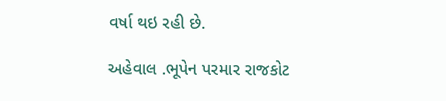વર્ષા થઇ રહી છે.

અહેવાલ .ભૂપેન પરમાર રાજકોટ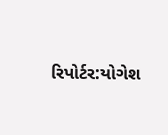રિપોર્ટર:યોગેશ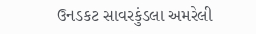ઉનડકટ સાવરકુંડલા અમરેલી